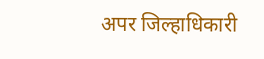अपर जिल्हाधिकारी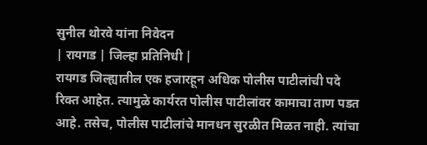सुनील थोरवे यांना निवेदन
| रायगड | जिल्हा प्रतिनिधी |
रायगड जिल्ह्यातील एक हजारहून अधिक पोलीस पाटीलांची पदे रिक्त आहेत. त्यामुळे कार्यरत पोलीस पाटीलांवर कामाचा ताण पडत आहे. तसेच, पोलीस पाटीलांचे मानधन सुरळीत मिळत नाही. त्यांचा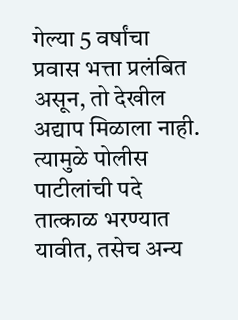गेल्या 5 वर्षांचा प्रवास भत्ता प्रलंबित असून, तो देखील अद्याप मिळाला नाही. त्यामुळे पोलीस पाटीलांची पदे तात्काळ भरण्यात यावीत, तसेच अन्य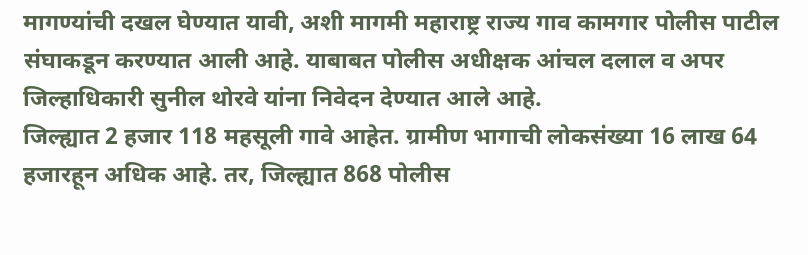मागण्यांची दखल घेण्यात यावी, अशी मागमी महाराष्ट्र राज्य गाव कामगार पोलीस पाटील संघाकडून करण्यात आली आहे. याबाबत पोलीस अधीक्षक आंचल दलाल व अपर जिल्हाधिकारी सुनील थोरवे यांना निवेदन देण्यात आले आहे.
जिल्ह्यात 2 हजार 118 महसूली गावे आहेत. ग्रामीण भागाची लोकसंख्या 16 लाख 64 हजारहून अधिक आहे. तर, जिल्ह्यात 868 पोलीस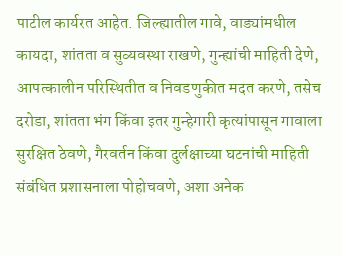पाटील कार्यरत आहेत. जिल्ह्यातील गावे, वाड्यांमधील कायदा, शांतता व सुव्यवस्था राखणे, गुन्ह्यांची माहिती देणे, आपत्कालीन परिस्थितीत व निवडणुकीत मदत करणे, तसेच दरोडा, शांतता भंग किंवा इतर गुन्हेगारी कृत्यांपासून गावाला सुरक्षित ठेवणे, गैरवर्तन किंवा दुर्लक्षाच्या घटनांची माहिती संबंधित प्रशासनाला पोहोचवणे, अशा अनेक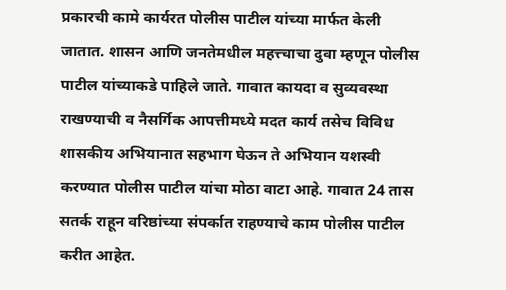प्रकारची कामे कार्यरत पोलीस पाटील यांच्या मार्फत केली जातात. शासन आणि जनतेमधील महत्त्चाचा दुवा म्हणून पोलीस पाटील यांच्याकडे पाहिले जाते. गावात कायदा व सुव्यवस्था राखण्याची व नैसर्गिक आपत्तीमध्ये मदत कार्य तसेच विविध शासकीय अभियानात सहभाग घेऊन ते अभियान यशस्वी करण्यात पोलीस पाटील यांचा मोठा वाटा आहे. गावात 24 तास सतर्क राहून वरिष्ठांच्या संपर्कात राहण्याचे काम पोलीस पाटील करीत आहेत.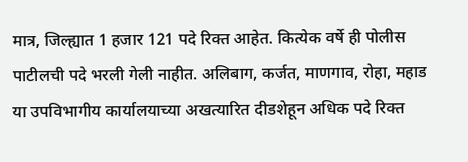मात्र, जिल्ह्यात 1 हजार 121 पदे रिक्त आहेत. कित्येक वर्षे ही पोलीस पाटीलची पदे भरली गेली नाहीत. अलिबाग, कर्जत, माणगाव, रोहा, महाड या उपविभागीय कार्यालयाच्या अखत्यारित दीडशेहून अधिक पदे रिक्त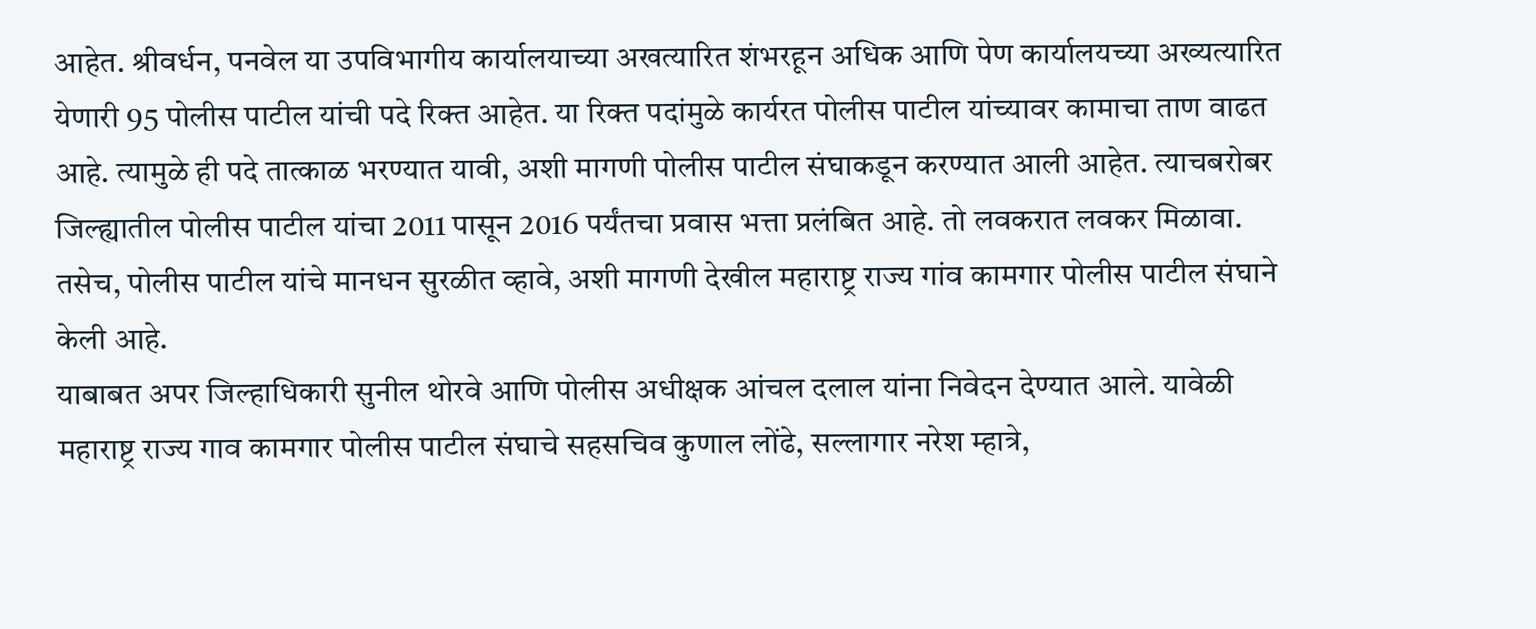आहेत. श्रीवर्धन, पनवेल या उपविभागीय कार्यालयाच्या अखत्यारित शंभरहून अधिक आणि पेण कार्यालयच्या अख्यत्यारित येणारी 95 पोलीस पाटील यांची पदे रिक्त आहेत. या रिक्त पदांमुळे कार्यरत पोलीस पाटील यांच्यावर कामाचा ताण वाढत आहे. त्यामुळे ही पदे तात्काळ भरण्यात यावी, अशी मागणी पोलीस पाटील संघाकडून करण्यात आली आहेत. त्याचबरोबर जिल्ह्यातील पोलीस पाटील यांचा 2011 पासून 2016 पर्यंतचा प्रवास भत्ता प्रलंबित आहे. तो लवकरात लवकर मिळावा. तसेच, पोलीस पाटील यांचे मानधन सुरळीत व्हावे, अशी मागणी देखील महाराष्ट्र राज्य गांव कामगार पोलीस पाटील संघाने केली आहे.
याबाबत अपर जिल्हाधिकारी सुनील थोरवे आणि पोलीस अधीक्षक आंचल दलाल यांना निवेदन देण्यात आले. यावेळी महाराष्ट्र राज्य गाव कामगार पोलीस पाटील संघाचे सहसचिव कुणाल लोंढे, सल्लागार नरेश म्हात्रे,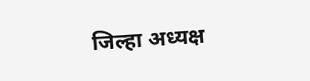जिल्हा अध्यक्ष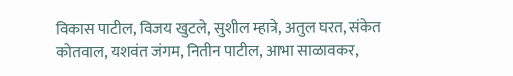विकास पाटील, विजय खुटले, सुशील म्हात्रे, अतुल घरत, संकेत कोतवाल, यशवंत जंगम, नितीन पाटील, आभा साळावकर,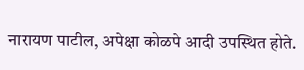नारायण पाटील, अपेक्षा कोळपे आदी उपस्थित होते.